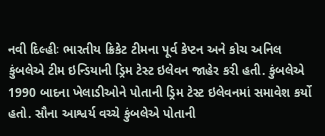નવી દિલ્હીઃ ભારતીય ક્રિકેટ ટીમના પૂર્વ કેપ્ટન અને કોચ અનિલ કુંબલેએ ટીમ ઇન્ડિયાની ડ્રિમ ટેસ્ટ ઇલેવન જાહેર કરી હતી. કુંબલેએ 1990 બાદના ખેલાડીઓને પોતાની ડ્રિમ ટેસ્ટ ઇલેવનમાં સમાવેશ કર્યો હતો. સૌના આશ્વર્ય વચ્ચે કુંબલેએ પોતાની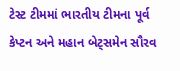ટેસ્ટ ટીમમાં ભારતીય ટીમના પૂર્વ કેપ્ટન અને મહાન બેટ્સમેન સૌરવ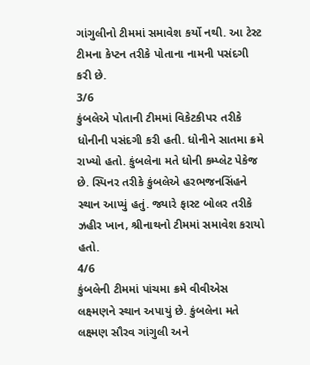ગાંગુલીનો ટીમમાં સમાવેશ કર્યો નથી. આ ટેસ્ટ ટીમના કેપ્ટન તરીકે પોતાના નામની પસંદગી કરી છે.
3/6
કુંબલેએ પોતાની ટીમમાં વિકેટકીપર તરીકે ધોનીની પસંદગી કરી હતી. ધોનીને સાતમા ક્રમે રાખ્યો હતો. કુંબલેના મતે ધોની કમ્પ્લેટ પેકેજ છે. સ્પિનર તરીકે કુંબલેએ હરભજનસિંહને સ્થાન આપ્યું હતું. જ્યારે ફાસ્ટ બોલર તરીકે ઝહીર ખાન, શ્રીનાથનો ટીમમાં સમાવેશ કરાયો હતો.
4/6
કુંબલેની ટીમમાં પાંચમા ક્રમે વીવીએસ લક્ષ્મણને સ્થાન અપાયું છે. કુંબલેના મતે લક્ષ્મણ સૌરવ ગાંગુલી અને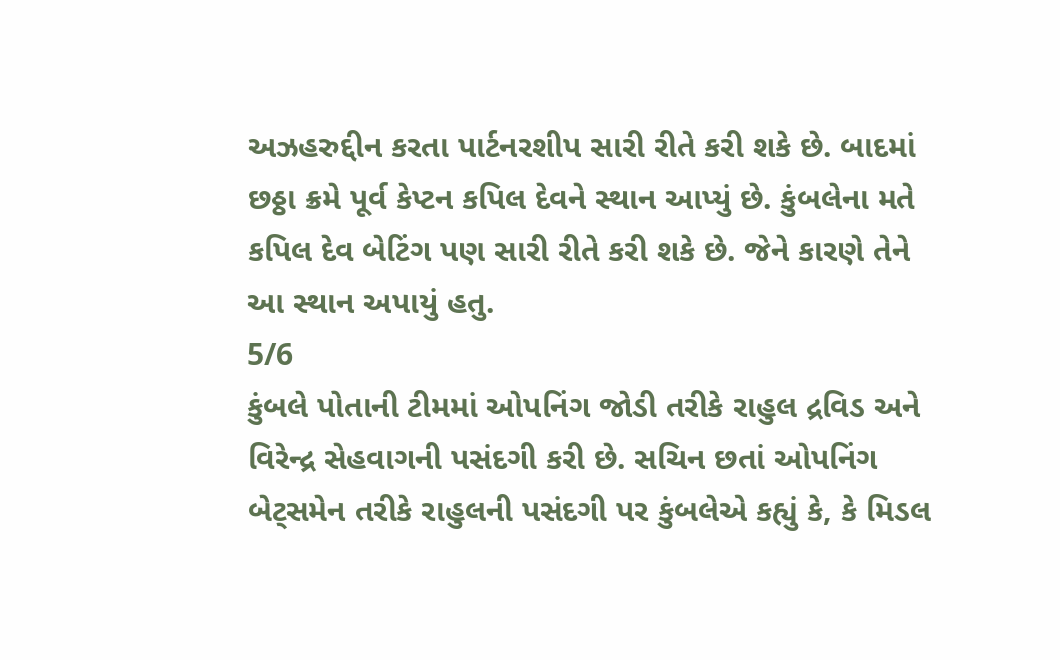અઝહરુદ્દીન કરતા પાર્ટનરશીપ સારી રીતે કરી શકે છે. બાદમાં છઠ્ઠા ક્રમે પૂર્વ કેપ્ટન કપિલ દેવને સ્થાન આપ્યું છે. કુંબલેના મતે કપિલ દેવ બેટિંગ પણ સારી રીતે કરી શકે છે. જેને કારણે તેને આ સ્થાન અપાયું હતુ.
5/6
કુંબલે પોતાની ટીમમાં ઓપનિંગ જોડી તરીકે રાહુલ દ્રવિડ અને વિરેન્દ્ર સેહવાગની પસંદગી કરી છે. સચિન છતાં ઓપનિંગ બેટ્સમેન તરીકે રાહુલની પસંદગી પર કુંબલેએ કહ્યું કે, કે મિડલ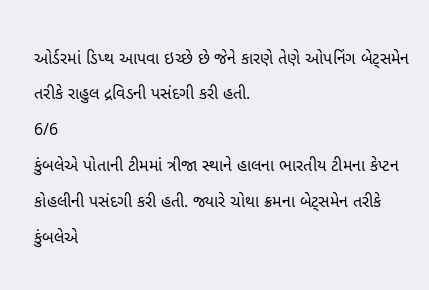ઓર્ડરમાં ડિપ્થ આપવા ઇચ્છે છે જેને કારણે તેણે ઓપનિંગ બેટ્સમેન તરીકે રાહુલ દ્રવિડની પસંદગી કરી હતી.
6/6
કુંબલેએ પોતાની ટીમમાં ત્રીજા સ્થાને હાલના ભારતીય ટીમના કેપ્ટન કોહલીની પસંદગી કરી હતી. જ્યારે ચોથા ક્રમના બેટ્સમેન તરીકે કુંબલેએ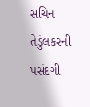સચિન તેડુંલકરની પસંદગી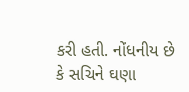કરી હતી. નોંધનીય છે કે સચિને ઘણા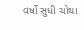વર્ષો સુધી ચોથા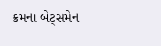ક્રમના બેટ્સમેન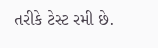તરીકે ટેસ્ટ રમી છે.